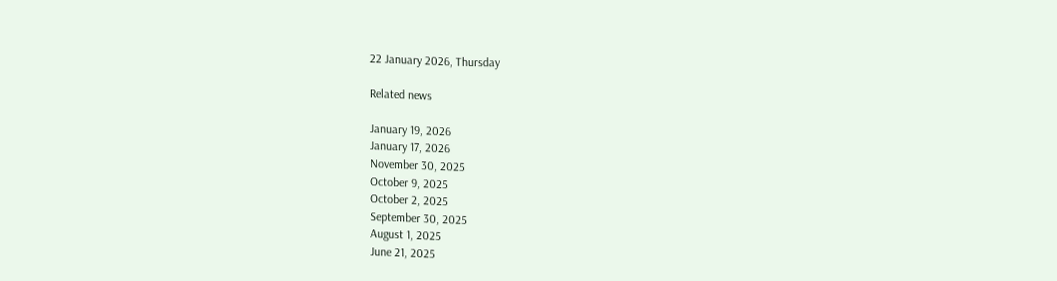22 January 2026, Thursday

Related news

January 19, 2026
January 17, 2026
November 30, 2025
October 9, 2025
October 2, 2025
September 30, 2025
August 1, 2025
June 21, 2025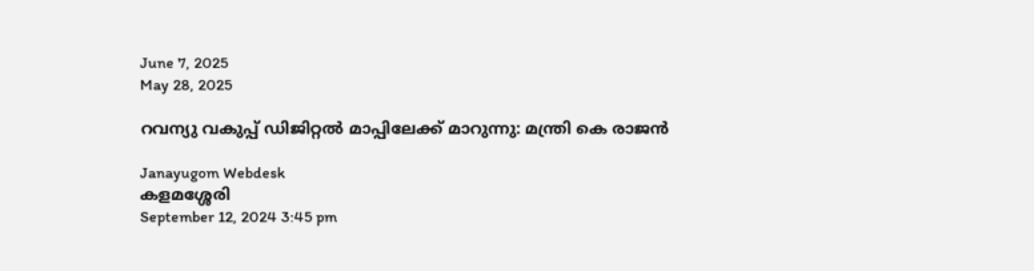June 7, 2025
May 28, 2025

റവന്യു വകുപ്പ് ഡിജിറ്റൽ മാപ്പിലേക്ക് മാറുന്നു: മന്ത്രി കെ രാജൻ

Janayugom Webdesk
കളമശ്ശേരി
September 12, 2024 3:45 pm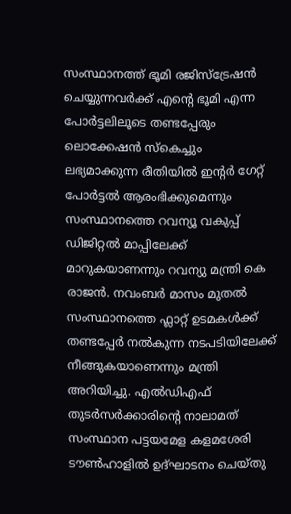സംസ്ഥാനത്ത് ഭൂമി രജിസ്ട്രേഷൻ ചെയ്യുന്നവർക്ക് എന്റെ ഭൂമി എന്ന പോർട്ടലിലൂടെ തണ്ടപ്പേരും ലൊക്കേഷൻ സ്കെച്ചും ലഭ്യമാക്കുന്ന രീതിയിൽ ഇന്റർ ഗേറ്റ് പോർട്ടൽ ആരംഭിക്കുമെന്നും സംസ്ഥാനത്തെ റവന്യൂ വകുപ്പ് ഡിജിറ്റൽ മാപ്പിലേക്ക് മാറുകയാണന്നും റവന്യു മന്ത്രി കെ രാജൻ. നവംബർ മാസം മുതൽ സംസ്ഥാനത്തെ ഫ്ലാറ്റ് ഉടമകൾക്ക് തണ്ടപ്പേർ നൽകുന്ന നടപടിയിലേക്ക് നീങ്ങുകയാണെന്നും മന്ത്രി അറിയിച്ചു. എൽഡിഎഫ് തുടര്‍സർക്കാരിന്റെ നാലാമത് സംസ്ഥാന പട്ടയമേള കളമശേരി ടൗൺഹാളിൽ ഉദ്ഘാടനം ചെയ്തു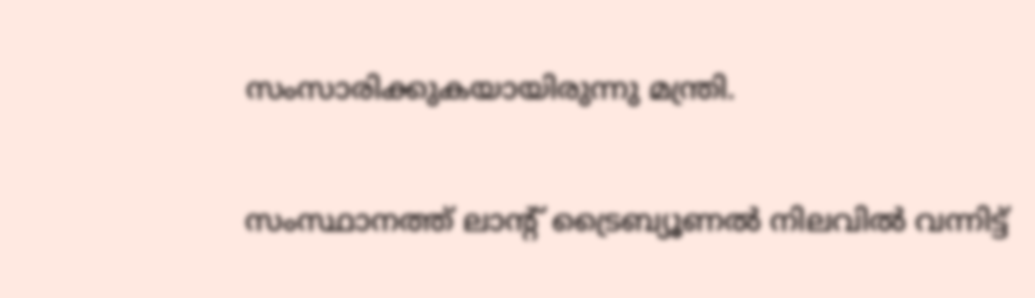സംസാരിക്കുകയായിരുന്നു മന്ത്രി.

സംസ്ഥാനത്ത് ലാന്റ് ട്രൈബ്യൂണൽ നിലവിൽ വന്നിട്ട്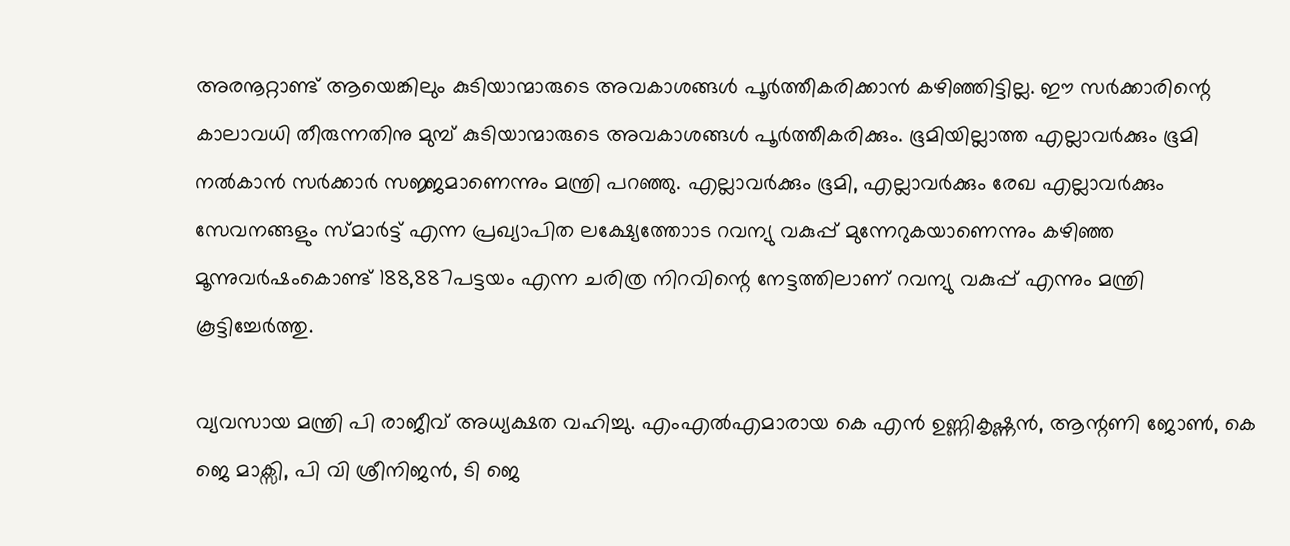അരനൂറ്റാണ്ട് ആയെങ്കിലും കുടിയാന്മാരുടെ അവകാശങ്ങൾ പൂർത്തീകരിക്കാൻ കഴിഞ്ഞിട്ടില്ല. ഈ സർക്കാരിന്റെ കാലാവധി തീരുന്നതിനു മുമ്പ് കുടിയാന്മാരുടെ അവകാശങ്ങൾ പൂർത്തീകരിക്കും. ഭൂമിയില്ലാത്ത എല്ലാവർക്കും ഭൂമി നൽകാൻ സർക്കാർ സജ്ജമാണെന്നും മന്ത്രി പറഞ്ഞു. എല്ലാവർക്കും ഭൂമി, എല്ലാവർക്കും രേഖ എല്ലാവർക്കും സേവനങ്ങളും സ്മാർട്ട് എന്ന പ്രഖ്യാപിത ലക്ഷ്യേത്തോാട റവന്യു വകുപ്പ് മുന്നേറുകയാണെന്നും കഴിഞ്ഞ മൂന്നുവർഷംകൊണ്ട് 188,887പട്ടയം എന്ന ചരിത്ര നിറവിന്റെ നേട്ടത്തിലാണ് റവന്യു വകുപ്പ് എന്നും മന്ത്രി കൂട്ടിച്ചേർത്തു.

വ്യവസായ മന്ത്രി പി രാജീവ് അധ്യക്ഷത വഹിച്ചു. എംഎൽഎമാരായ കെ എൻ ഉണ്ണികൃഷ്ണൻ, ആന്റണി ജോൺ, കെ ജെ മാക്സി, പി വി ശ്രീനിജൻ, ടി ജെ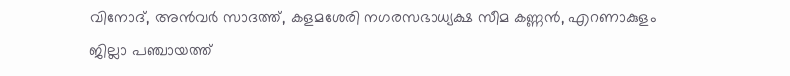വിനോദ്, അൻവർ സാദത്ത്, കളമശേരി നഗരസഭാധ്യക്ഷ സീമ കണ്ണൻ, എറണാകുളം ജില്ലാ പഞ്ചായത്ത്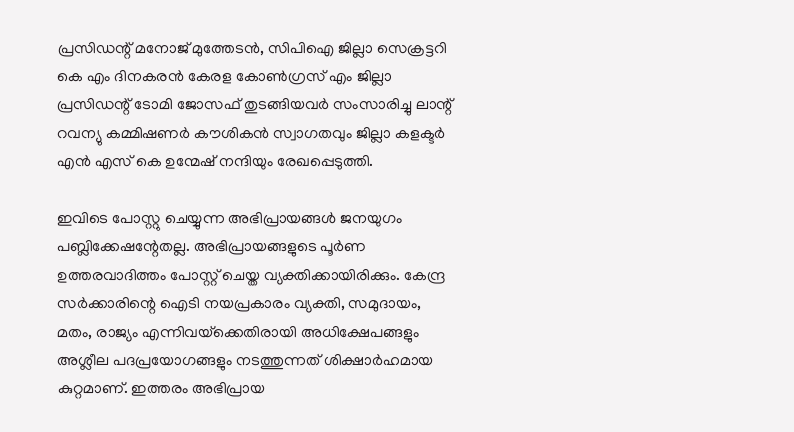പ്രസിഡന്റ് മനോജ് മുത്തേടൻ, സിപിഐ ജില്ലാ സെക്രട്ടറി കെ എം ദിനകരൻ കേരള കോൺഗ്രസ് എം ജില്ലാ പ്രസിഡന്റ് ടോമി ജോസഫ് തുടങ്ങിയവർ സംസാരിച്ചു ലാന്റ് റവന്യു കമ്മിഷണർ കൗശികൻ സ്വാഗതവും ജില്ലാ കളക്ടർ എൻ എസ് കെ ഉന്മേഷ് നന്ദിയും രേഖപ്പെടുത്തി.

ഇവിടെ പോസ്റ്റു ചെയ്യുന്ന അഭിപ്രായങ്ങള്‍ ജനയുഗം പബ്ലിക്കേഷന്റേതല്ല. അഭിപ്രായങ്ങളുടെ പൂര്‍ണ ഉത്തരവാദിത്തം പോസ്റ്റ് ചെയ്ത വ്യക്തിക്കായിരിക്കും. കേന്ദ്ര സര്‍ക്കാരിന്റെ ഐടി നയപ്രകാരം വ്യക്തി, സമുദായം, മതം, രാജ്യം എന്നിവയ്‌ക്കെതിരായി അധിക്ഷേപങ്ങളും അശ്ലീല പദപ്രയോഗങ്ങളും നടത്തുന്നത് ശിക്ഷാര്‍ഹമായ കുറ്റമാണ്. ഇത്തരം അഭിപ്രായ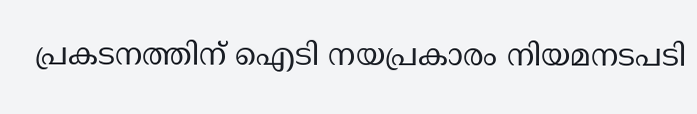പ്രകടനത്തിന് ഐടി നയപ്രകാരം നിയമനടപടി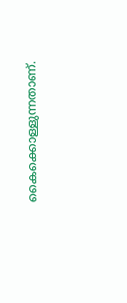കൈക്കൊള്ളുന്നതാണ്.